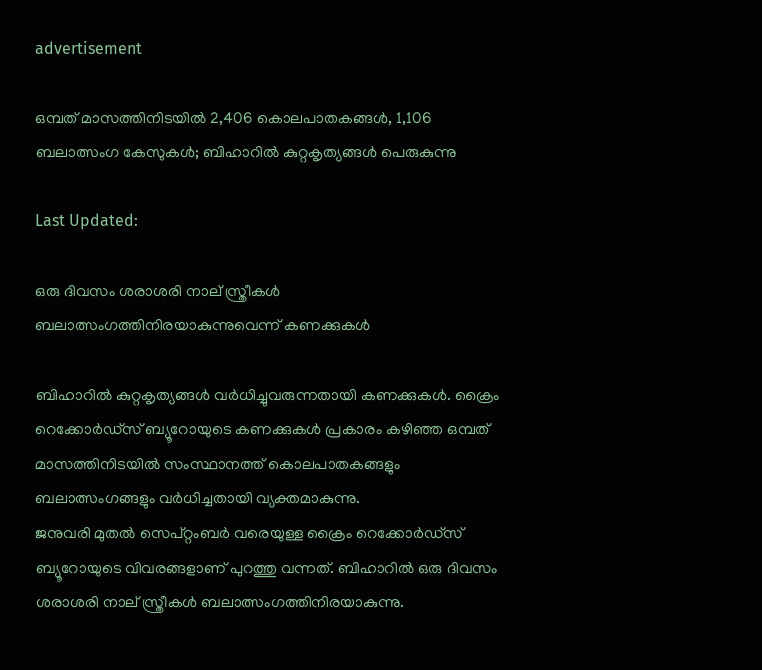advertisement

ഒമ്പത് മാസത്തിനിടയിൽ 2,406 കൊലപാതകങ്ങൾ, 1,106 ബലാത്സംഗ കേസുകൾ; ബിഹാറിൽ കുറ്റകൃത്യങ്ങൾ പെരുകുന്നു

Last Updated:

ഒരു ദിവസം ശരാശരി നാല് സ്ത്രീകൾ ബലാത്സംഗത്തിനിരയാകുന്നുവെന്ന് കണക്കുകൾ

ബിഹാറിൽ കുറ്റകൃത്യങ്ങൾ വർധിച്ചുവരുന്നതായി കണക്കുകൾ. ക്രൈം റെക്കോർഡ്സ് ബ്യൂറോയുടെ കണക്കുകൾ പ്രകാരം കഴിഞ്ഞ ഒമ്പത് മാസത്തിനിടയിൽ സംസ്ഥാനത്ത് കൊലപാതകങ്ങളും ബലാത്സംഗങ്ങളും വർധിച്ചതായി വ്യക്തമാകുന്നു.
ജനുവരി മുതൽ സെപ്റ്റംബർ വരെയുള്ള ക്രൈം റെക്കോർഡ്സ് ബ്യൂറോയുടെ വിവരങ്ങളാണ് പുറത്തു വന്നത്. ബിഹാറിൽ ഒരു ദിവസം ശരാശരി നാല് സ്ത്രീകൾ ബലാത്സംഗത്തിനിരയാകുന്നു.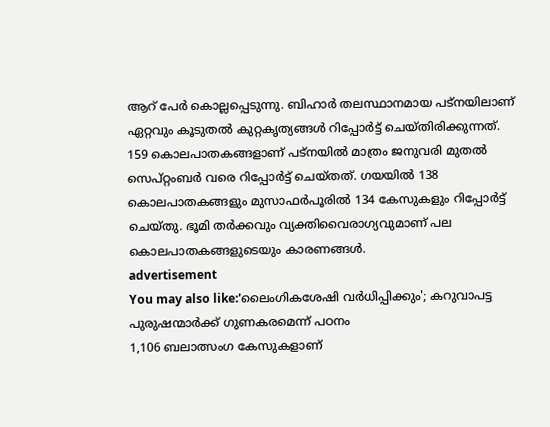ആറ് പേർ കൊല്ലപ്പെടുന്നു. ബിഹാർ തലസ്ഥാനമായ പട്നയിലാണ് ഏറ്റവും കൂടുതൽ കുറ്റകൃത്യങ്ങൾ റിപ്പോർട്ട് ചെയ്തിരിക്കുന്നത്.
159 കൊലപാതകങ്ങളാണ് പട്നയിൽ മാത്രം ജനുവരി മുതൽ സെപ്റ്റംബർ വരെ റിപ്പോർട്ട് ചെയ്തത്. ഗയയിൽ 138 കൊലപാതകങ്ങളും മുസാഫർപൂരിൽ 134 കേസുകളും റിപ്പോർട്ട് ചെയ്തു. ഭൂമി തർക്കവും വ്യക്തിവൈരാഗ്യവുമാണ് പല കൊലപാതകങ്ങളുടെയും കാരണങ്ങൾ.
advertisement
You may also like:'ലൈംഗികശേഷി വർധിപ്പിക്കും'; കറുവാപട്ട പുരുഷന്മാർക്ക് ഗുണകരമെന്ന് പഠനം
1,106 ബലാത്സംഗ കേസുകളാണ്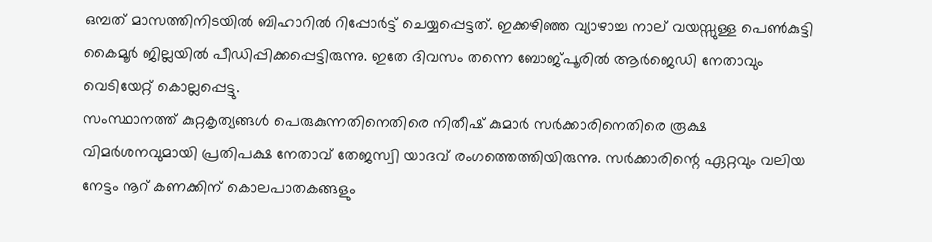ഒമ്പത് മാസത്തിനിടയിൽ ബിഹാറിൽ റിപ്പോർട്ട് ചെയ്യപ്പെട്ടത്. ഇക്കഴിഞ്ഞ വ്യാഴാച്ച നാല് വയസ്സുള്ള പെൺകുട്ടി കൈമൂർ ജില്ലയിൽ പീഡിപ്പിക്കപ്പെട്ടിരുന്നു. ഇതേ ദിവസം തന്നെ ബോജ്പൂരിൽ ആർജെഡി നേതാവും വെടിയേറ്റ് കൊല്ലപ്പെട്ടു.
സംസ്ഥാനത്ത് കുറ്റകൃത്യങ്ങൾ പെരുകുന്നതിനെതിരെ നിതീഷ് കുമാർ സർക്കാരിനെതിരെ രൂക്ഷ വിമർശനവുമായി പ്രതിപക്ഷ നേതാവ് തേജസ്വി യാദവ് രംഗത്തെത്തിയിരുന്നു. സർക്കാരിന്റെ ഏറ്റവും വലിയ നേട്ടം നൂറ് കണക്കിന് കൊലപാതകങ്ങളും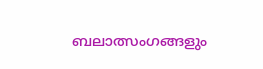ബലാത്സംഗങ്ങളും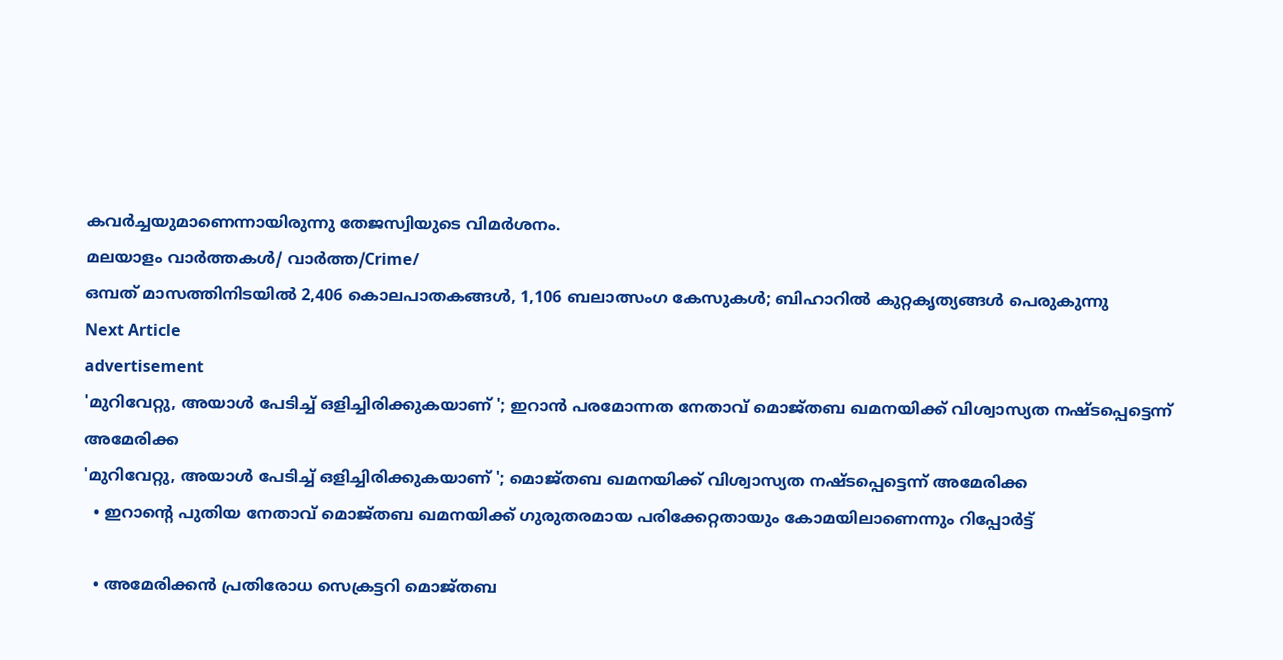കവർച്ചയുമാണെന്നായിരുന്നു തേജസ്വിയുടെ വിമർശനം.
മലയാളം വാർത്തകൾ/ വാർത്ത/Crime/
ഒമ്പത് മാസത്തിനിടയിൽ 2,406 കൊലപാതകങ്ങൾ, 1,106 ബലാത്സംഗ കേസുകൾ; ബിഹാറിൽ കുറ്റകൃത്യങ്ങൾ പെരുകുന്നു
Next Article
advertisement
'മുറിവേറ്റു, അയാൾ പേടിച്ച് ഒളിച്ചിരിക്കുകയാണ് '; ഇറാൻ പരമോന്നത നേതാവ് മൊജ്തബ ഖമനയിക്ക് വിശ്വാസ്യത നഷ്ടപ്പെട്ടെന്ന് അമേരിക്ക
'മുറിവേറ്റു, അയാൾ പേടിച്ച് ഒളിച്ചിരിക്കുകയാണ് '; മൊജ്തബ ഖമനയിക്ക് വിശ്വാസ്യത നഷ്ടപ്പെട്ടെന്ന് അമേരിക്ക
  • ഇറാന്റെ പുതിയ നേതാവ് മൊജ്തബ ഖമനയിക്ക് ഗുരുതരമായ പരിക്കേറ്റതായും കോമയിലാണെന്നും റിപ്പോർട്ട്

  • അമേരിക്കൻ പ്രതിരോധ സെക്രട്ടറി മൊജ്തബ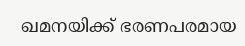ഖമനയിക്ക് ഭരണപരമായ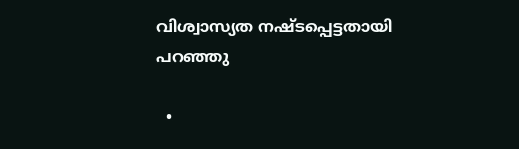വിശ്വാസ്യത നഷ്ടപ്പെട്ടതായി പറഞ്ഞു

  •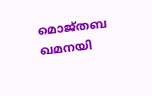മൊജ്തബ ഖമനയി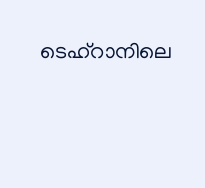ടെഹ്‌റാനിലെ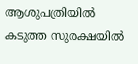ആശുപത്രിയിൽ കടുത്ത സുരക്ഷയിൽ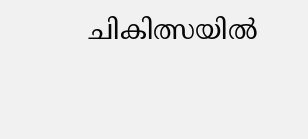ചികിത്സയിൽ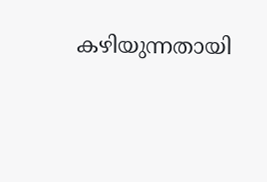കഴിയുന്നതായി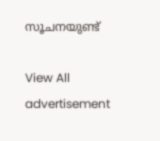സൂചനയുണ്ട്

View All
advertisement